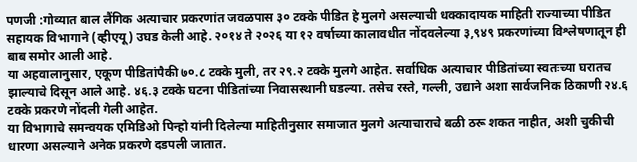पणजी :गोव्यात बाल लैंगिक अत्याचार प्रकरणांत जवळपास ३० टक्के पीडित हे मुलगे असल्याची धक्कादायक माहिती राज्याच्या पीडित सहायक विभागाने (व्हीएयू) उघड केली आहे. २०१४ ते २०२६ या १२ वर्षाच्या कालावधीत नोंदवलेल्या ३,९४९ प्रकरणांच्या विश्लेषणातून ही बाब समोर आली आहे.
या अहवालानुसार, एकूण पीडितांपैकी ७०.८ टक्के मुली, तर २९.२ टक्के मुलगे आहेत. सर्वाधिक अत्याचार पीडितांच्या स्वतःच्या घरातच झाल्याचे दिसून आले आहे. ४६.३ टक्के घटना पीडितांच्या निवासस्थानी घडल्या. तसेच रस्ते, गल्ली, उद्याने अशा सार्वजनिक ठिकाणी २४.६ टक्के प्रकरणे नोंदली गेली आहेत.
या विभागाचे समन्वयक एमिडिओ पिन्हो यांनी दिलेल्या माहितीनुसार समाजात मुलगे अत्याचाराचे बळी ठरू शकत नाहीत, अशी चुकीची धारणा असल्याने अनेक प्रकरणे दडपली जातात.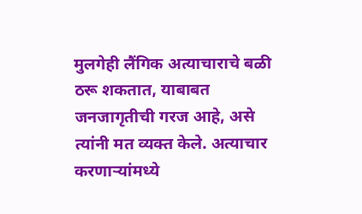मुलगेही लैंगिक अत्याचाराचे बळी ठरू शकतात, याबाबत जनजागृतीची गरज आहे, असे त्यांनी मत व्यक्त केले. अत्याचार करणाऱ्यांमध्ये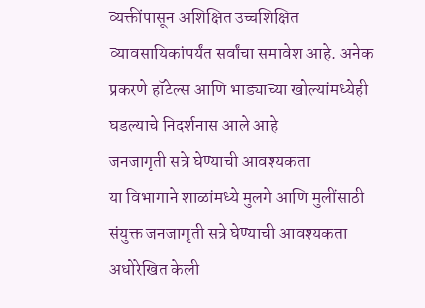व्यक्तींपासून अशिक्षित उच्चशिक्षित व्यावसायिकांपर्यंत सर्वांचा समावेश आहे. अनेक प्रकरणे हॉटेल्स आणि भाड्याच्या खोल्यांमध्येही घडल्याचे निदर्शनास आले आहे
जनजागृती सत्रे घेण्याची आवश्यकता
या विभागाने शाळांमध्ये मुलगे आणि मुलींसाठी संयुक्त जनजागृती सत्रे घेण्याची आवश्यकता अधोरेखित केली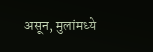असून, मुलांमध्ये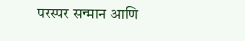परस्पर सन्मान आणि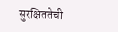सुरक्षिततेची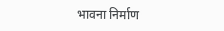भावना निर्माण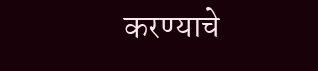करण्याचे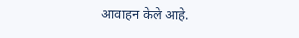आवाहन केले आहे.